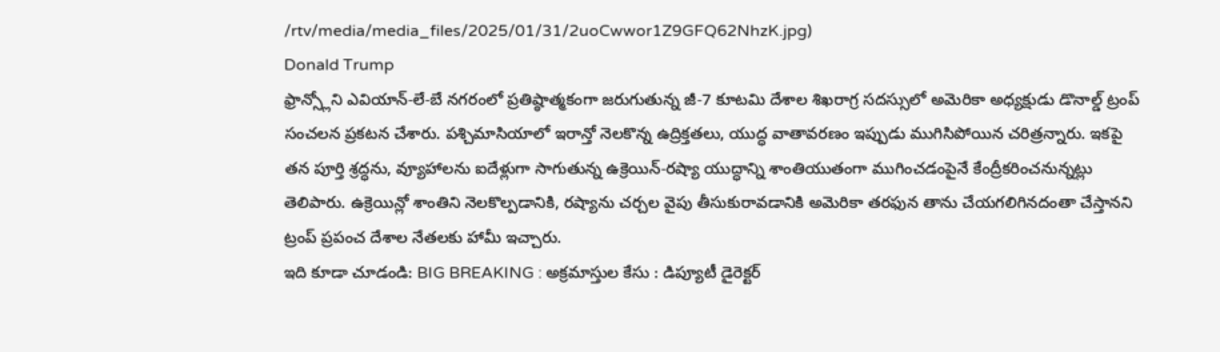/rtv/media/media_files/2025/01/31/2uoCwwor1Z9GFQ62NhzK.jpg)
Donald Trump
ఫ్రాన్స్లోని ఎవియాన్-లే-బే నగరంలో ప్రతిష్ఠాత్మకంగా జరుగుతున్న జీ-7 కూటమి దేశాల శిఖరాగ్ర సదస్సులో అమెరికా అధ్యక్షుడు డొనాల్డ్ ట్రంప్ సంచలన ప్రకటన చేశారు. పశ్చిమాసియాలో ఇరాన్తో నెలకొన్న ఉద్రిక్తతలు, యుద్ధ వాతావరణం ఇప్పుడు ముగిసిపోయిన చరిత్రన్నారు. ఇకపై తన పూర్తి శ్రద్ధను, వ్యూహాలను ఐదేళ్లుగా సాగుతున్న ఉక్రెయిన్-రష్యా యుద్ధాన్ని శాంతియుతంగా ముగించడంపైనే కేంద్రీకరించనున్నట్లు తెలిపారు. ఉక్రెయిన్లో శాంతిని నెలకొల్పడానికి, రష్యాను చర్చల వైపు తీసుకురావడానికి అమెరికా తరఫున తాను చేయగలిగినదంతా చేస్తానని ట్రంప్ ప్రపంచ దేశాల నేతలకు హామీ ఇచ్చారు.
ఇది కూడా చూడండి: BIG BREAKING : అక్రమాస్తుల కేసు : డిప్యూటీ డైరెక్టర్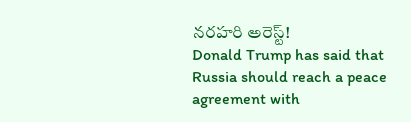నరహరి అరెస్ట్!
Donald Trump has said that Russia should reach a peace agreement with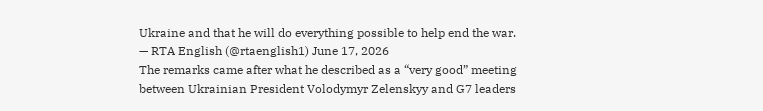Ukraine and that he will do everything possible to help end the war.
— RTA English (@rtaenglish1) June 17, 2026
The remarks came after what he described as a “very good” meeting between Ukrainian President Volodymyr Zelenskyy and G7 leaders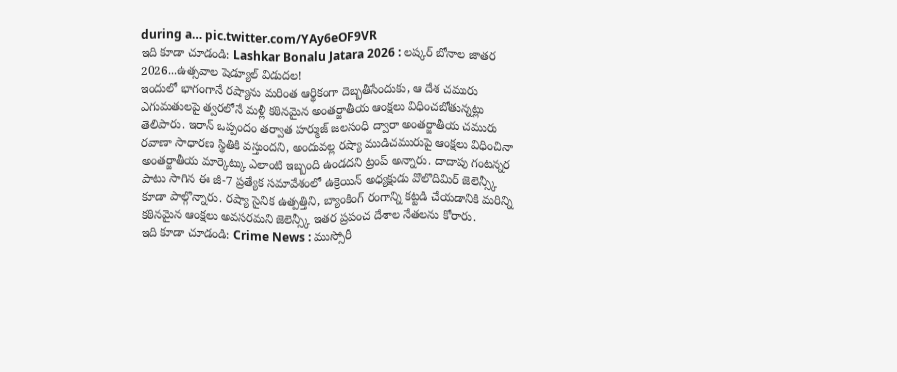during a… pic.twitter.com/YAy6eOF9VR
ఇది కూడా చూడండి: Lashkar Bonalu Jatara 2026 : లష్కర్ బోనాల జాతర 2026...ఉత్సవాల షెడ్యూల్ విడుదల!
ఇందులో భాగంగానే రష్యాను మరింత ఆర్థికంగా దెబ్బతీసేందుకు, ఆ దేశ చమురు ఎగుమతులపై త్వరలోనే మళ్లీ కఠినమైన అంతర్జాతీయ ఆంక్షలు విధించబోతున్నట్లు తెలిపారు. ఇరాన్ ఒప్పందం తర్వాత హర్ముజ్ జలసంధి ద్వారా అంతర్జాతీయ చమురు రవాణా సాధారణ స్థితికి వస్తుందని, అందువల్ల రష్యా ముడిచమురుపై ఆంక్షలు విధించినా అంతర్జాతీయ మార్కెట్కు ఎలాంటి ఇబ్బంది ఉండదని ట్రంప్ అన్నారు. దాదాపు గంటన్నర పాటు సాగిన ఈ జీ-7 ప్రత్యేక సమావేశంలో ఉక్రెయిన్ అధ్యక్షుడు వొలొదిమిర్ జెలెన్స్కీ కూడా పాల్గొన్నారు. రష్యా సైనిక ఉత్పత్తిని, బ్యాంకింగ్ రంగాన్ని కట్టడి చేయడానికి మరిన్ని కఠినమైన ఆంక్షలు అవసరమని జెలెన్స్కీ ఇతర ప్రపంచ దేశాల నేతలను కోరారు.
ఇది కూడా చూడండి: Crime News : ముస్సోరీ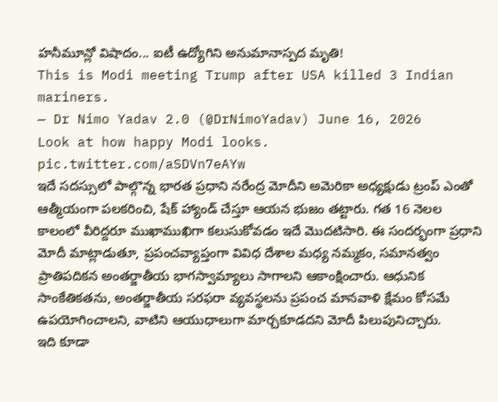హనీమూన్లో విషాదం... ఐటీ ఉద్యోగిని అనుమానాస్పద మృతి!
This is Modi meeting Trump after USA killed 3 Indian mariners.
— Dr Nimo Yadav 2.0 (@DrNimoYadav) June 16, 2026
Look at how happy Modi looks. pic.twitter.com/aSDVn7eAYw
ఇదే సదస్సులో పాల్గొన్న భారత ప్రధాని నరేంద్ర మోదీని అమెరికా అధ్యక్షుడు ట్రంప్ ఎంతో ఆత్మీయంగా పలకరించి, షేక్ హ్యాండ్ చేస్తూ ఆయన భుజం తట్టారు. గత 16 నెలల కాలంలో వీరిద్దరూ ముఖాముఖిగా కలుసుకోవడం ఇదే మొదటిసారి. ఈ సందర్భంగా ప్రధాని మోదీ మాట్లాడుతూ, ప్రపంచవ్యాప్తంగా వివిధ దేశాల మధ్య నమ్మకం, సమానత్వం ప్రాతిపదికన అంతర్జాతీయ భాగస్వామ్యాలు సాగాలని ఆకాంక్షించారు. ఆధునిక సాంకేతికతను, అంతర్జాతీయ సరఫరా వ్యవస్థలను ప్రపంచ మానవాళి క్షేమం కోసమే ఉపయోగించాలని, వాటిని ఆయుధాలుగా మార్చకూడదని మోదీ పిలుపునిచ్చారు.
ఇది కూడా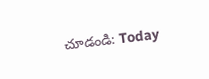చూడండి: Today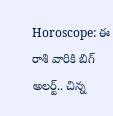Horoscope: ఈ రాశి వారికి బిగ్ అలర్ట్.. చిన్న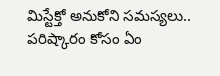మిస్టేక్తో అనుకోని సమస్యలు.. పరిష్కారం కోసం ఏం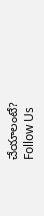చేయాలంటే?
Follow Us